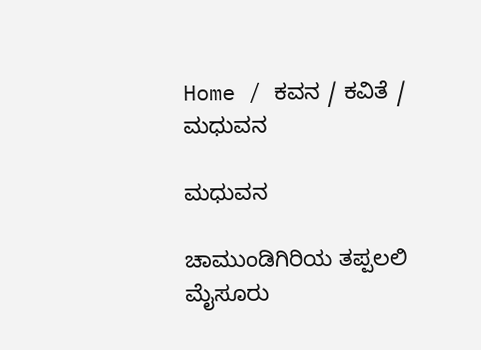Home / ಕವನ / ಕವಿತೆ / ಮಧುವನ

ಮಧುವನ

ಚಾಮುಂಡಿಗಿರಿಯ ತಪ್ಪಲಲಿ ಮೈಸೂರು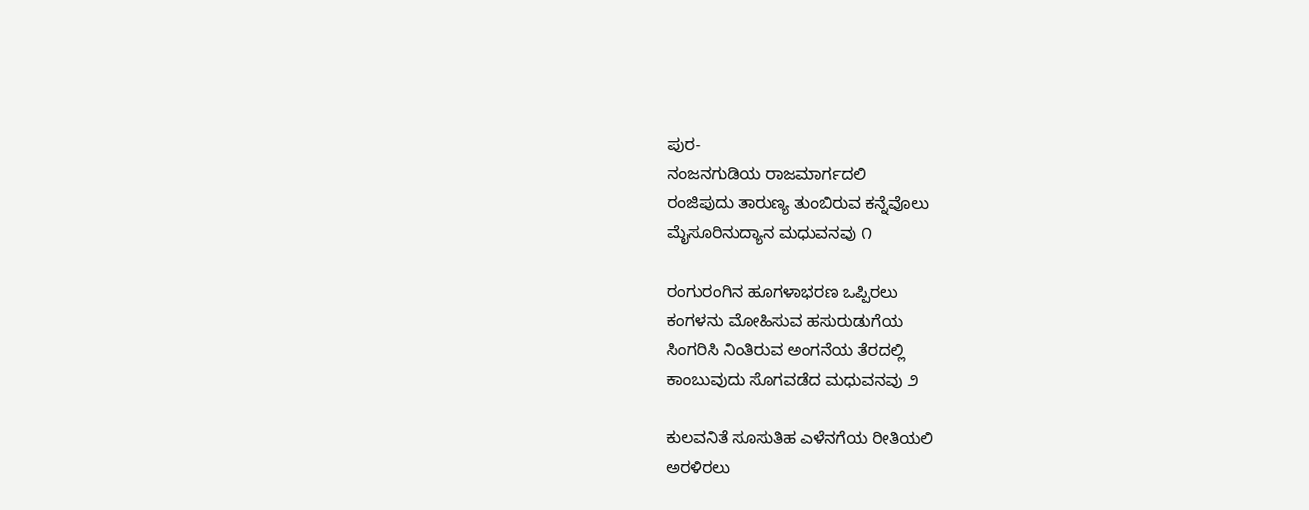ಪುರ-
ನಂಜನಗುಡಿಯ ರಾಜಮಾರ್ಗದಲಿ
ರಂಜಿಪುದು ತಾರುಣ್ಯ ತುಂಬಿರುವ ಕನ್ನೆವೊಲು
ಮೈಸೂರಿನುದ್ಯಾನ ಮಧುವನವು ೧

ರಂಗುರಂಗಿನ ಹೂಗಳಾಭರಣ ಒಪ್ಪಿರಲು
ಕಂಗಳನು ಮೋಹಿಸುವ ಹಸುರುಡುಗೆಯ
ಸಿಂಗರಿಸಿ ನಿಂತಿರುವ ಅಂಗನೆಯ ತೆರದಲ್ಲಿ
ಕಾಂಬುವುದು ಸೊಗವಡೆದ ಮಧುವನವು ೨

ಕುಲವನಿತೆ ಸೂಸುತಿಹ ಎಳೆನಗೆಯ ರೀತಿಯಲಿ
ಅರಳಿರಲು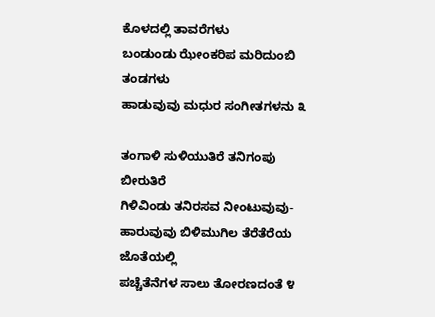ಕೊಳದಲ್ಲಿ ತಾವರೆಗಳು
ಬಂಡುಂಡು ಝೇಂಕರಿಪ ಮರಿದುಂಬಿ ತಂಡಗಳು
ಹಾಡುವುವು ಮಧುರ ಸಂಗೀತಗಳನು ೩

ತಂಗಾಳಿ ಸುಳಿಯುತಿರೆ ತನಿಗಂಪು ಬೀರುತಿರೆ
ಗಿಳಿವಿಂಡು ತನಿರಸವ ನೀಂಟುವುವು-
ಹಾರುವುವು ಬಿಳಿಮುಗಿಲ ತೆರೆತೆರೆಯ ಜೊತೆಯಲ್ಲಿ
ಪಚ್ಚೆತೆನೆಗಳ ಸಾಲು ತೋರಣದಂತೆ ೪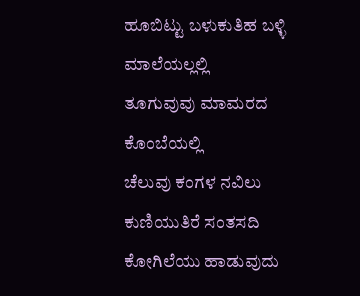ಹೂಬಿಟ್ಟು ಬಳುಕುತಿಹ ಬಳ್ಳಿ ಮಾಲೆಯಲ್ಲಲ್ಲಿ
ತೂಗುವುವು ಮಾಮರದ ಕೊಂಬೆಯಲ್ಲಿ
ಚೆಲುವು ಕಂಗಳ ನವಿಲು ಕುಣಿಯುತಿರೆ ಸಂತಸದಿ
ಕೋಗಿಲೆಯು ಹಾಡುವುದು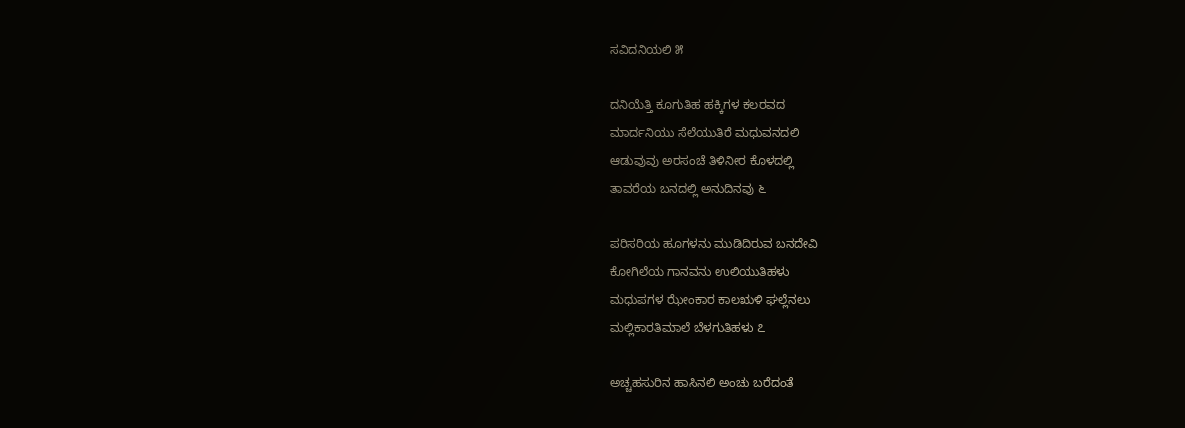ಸವಿದನಿಯಲಿ ೫

ದನಿಯೆತ್ತಿ ಕೂಗುತಿಹ ಹಕ್ಕಿಗಳ ಕಲರವದ
ಮಾರ್ದನಿಯು ಸೆಲೆಯುತಿರೆ ಮಧುವನದಲಿ
ಆಡುವುವು ಅರಸಂಚೆ ತಿಳಿನೀರ ಕೊಳದಲ್ಲಿ
ತಾವರೆಯ ಬನದಲ್ಲಿ ಅನುದಿನವು ೬

ಪರಿಸರಿಯ ಹೂಗಳನು ಮುಡಿದಿರುವ ಬನದೇವಿ
ಕೋಗಿಲೆಯ ಗಾನವನು ಉಲಿಯುತಿಹಳು
ಮಧುಪಗಳ ಝೇಂಕಾರ ಕಾಲಋಳಿ ಘಲ್ಲೆನಲು
ಮಲ್ಲಿಕಾರತಿಮಾಲೆ ಬೆಳಗುತಿಹಳು ೭

ಅಚ್ಚಹಸುರಿನ ಹಾಸಿನಲಿ ಅಂಚು ಬರೆದಂತೆ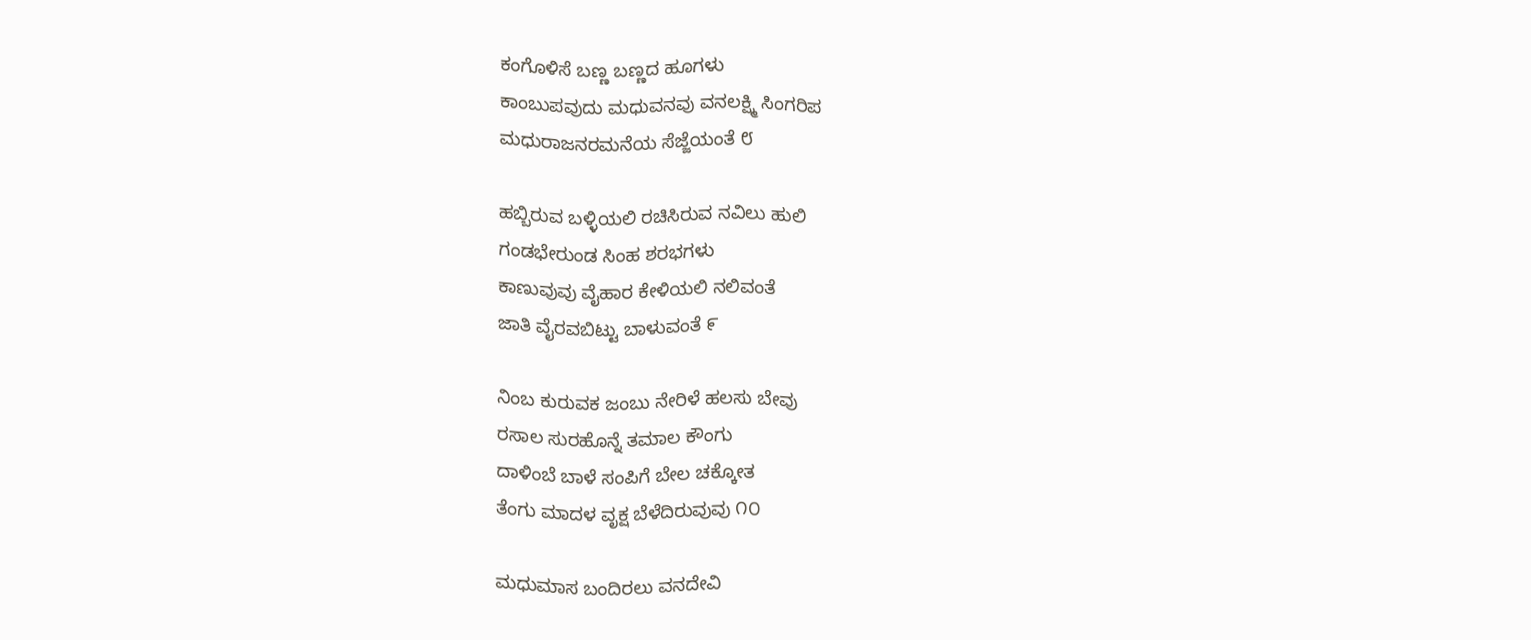ಕಂಗೊಳಿಸೆ ಬಣ್ಣ ಬಣ್ಣದ ಹೂಗಳು
ಕಾಂಬುಪವುದು ಮಧುವನವು ವನಲಕ್ಷ್ಮಿ ಸಿಂಗರಿಪ
ಮಧುರಾಜನರಮನೆಯ ಸೆಜ್ಜೆಯಂತೆ ೮

ಹಬ್ಬಿರುವ ಬಳ್ಳಿಯಲಿ ರಚಿಸಿರುವ ನವಿಲು ಹುಲಿ
ಗಂಡಭೇರುಂಡ ಸಿಂಹ ಶರಭಗಳು
ಕಾಣುವುವು ವೈಹಾರ ಕೇಳಿಯಲಿ ನಲಿವಂತೆ
ಜಾತಿ ವೈರವಬಿಟ್ಟು ಬಾಳುವಂತೆ ೯

ನಿಂಬ ಕುರುವಕ ಜಂಬು ನೇರಿಳೆ ಹಲಸು ಬೇವು
ರಸಾಲ ಸುರಹೊನ್ನೆ ತಮಾಲ ಕೌಂಗು
ದಾಳಿಂಬೆ ಬಾಳೆ ಸಂಪಿಗೆ ಬೇಲ ಚಕ್ಕೋತ
ತೆಂಗು ಮಾದಳ ವೃಕ್ಷ ಬೆಳೆದಿರುವುವು ೧೦

ಮಧುಮಾಸ ಬಂದಿರಲು ವನದೇವಿ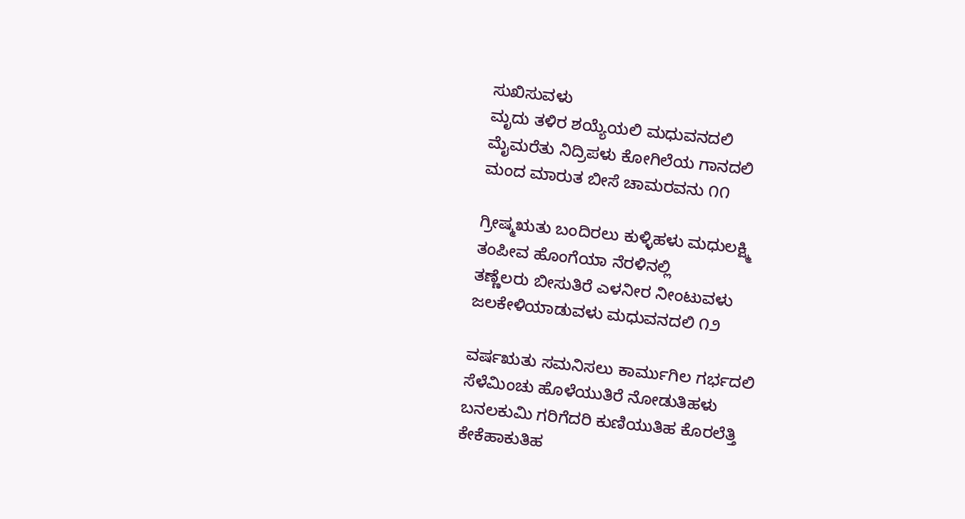ಸುಖಿಸುವಳು
ಮೃದು ತಳಿರ ಶಯ್ಯೆಯಲಿ ಮಧುವನದಲಿ
ಮೈಮರೆತು ನಿದ್ರಿಪಳು ಕೋಗಿಲೆಯ ಗಾನದಲಿ
ಮಂದ ಮಾರುತ ಬೀಸೆ ಚಾಮರವನು ೧೧

ಗ್ರೀಷ್ಮಋತು ಬಂದಿರಲು ಕುಳ್ಳಿಹಳು ಮಧುಲಕ್ಷ್ಮಿ
ತಂಪೀವ ಹೊಂಗೆಯಾ ನೆರಳಿನಲ್ಲಿ
ತಣ್ಣೆಲರು ಬೀಸುತಿರೆ ಎಳನೀರ ನೀಂಟುವಳು
ಜಲಕೇಳಿಯಾಡುವಳು ಮಧುವನದಲಿ ೧೨

ವರ್ಷಋತು ಸಮನಿಸಲು ಕಾರ್ಮುಗಿಲ ಗರ್ಭದಲಿ
ಸೆಳೆಮಿಂಚು ಹೊಳೆಯುತಿರೆ ನೋಡುತಿಹಳು
ಬನಲಕುಮಿ ಗರಿಗೆದರಿ ಕುಣಿಯುತಿಹ ಕೊರಲೆತ್ತಿ
ಕೇಕೆಹಾಕುತಿಹ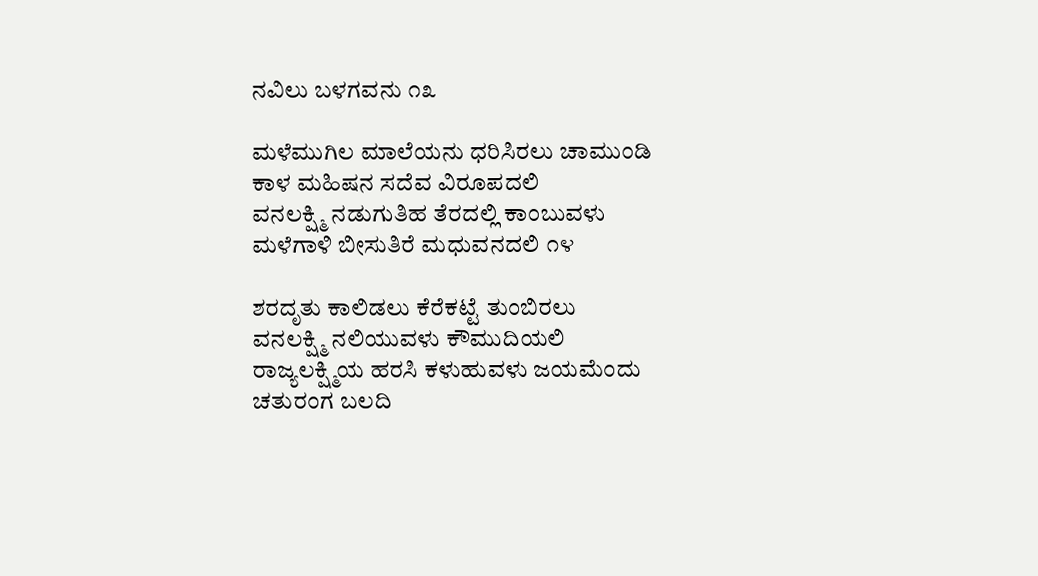ನವಿಲು ಬಳಗವನು ೧೩

ಮಳೆಮುಗಿಲ ಮಾಲೆಯನು ಧರಿಸಿರಲು ಚಾಮುಂಡಿ
ಕಾಳ ಮಹಿಷನ ಸದೆವ ವಿರೂಪದಲಿ
ವನಲಕ್ಷ್ಮಿ ನಡುಗುತಿಹ ತೆರದಲ್ಲಿ ಕಾಂಬುವಳು
ಮಳೆಗಾಳಿ ಬೀಸುತಿರೆ ಮಧುವನದಲಿ ೧೪

ಶರದೃತು ಕಾಲಿಡಲು ಕೆರೆಕಟ್ಟೆ ತುಂಬಿರಲು
ವನಲಕ್ಷ್ಮಿ ನಲಿಯುವಳು ಕೌಮುದಿಯಲಿ
ರಾಜ್ಯಲಕ್ಷ್ಮಿಯ ಹರಸಿ ಕಳುಹುವಳು ಜಯಮೆಂದು
ಚತುರಂಗ ಬಲದಿ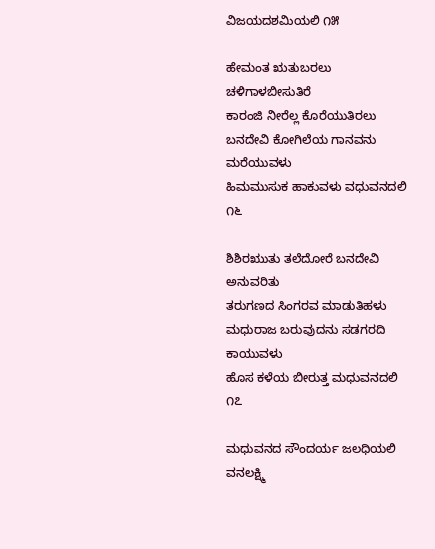ವಿಜಯದಶಮಿಯಲಿ ೧೫

ಹೇಮಂತ ಋತುಬರಲು ಚಳಿಗಾಳಬೀಸುತಿರೆ
ಕಾರಂಜಿ ನೀರೆಲ್ಲ ಕೊರೆಯುತಿರಲು
ಬನದೇವಿ ಕೋಗಿಲೆಯ ಗಾನವನು ಮರೆಯುವಳು
ಹಿಮಮುಸುಕ ಹಾಕುವಳು ವಧುವನದಲಿ ೧೬

ಶಿಶಿರಋುತು ತಲೆದೋರೆ ಬನದೇವಿ ಅನುವರಿತು
ತರುಗಣದ ಸಿಂಗರವ ಮಾಡುತಿಹಳು
ಮಧುರಾಜ ಬರುವುದನು ಸಡಗರದಿ ಕಾಯುವಳು
ಹೊಸ ಕಳೆಯ ಬೀರುತ್ತ ಮಧುವನದಲಿ ೧೭

ಮಧುವನದ ಸೌಂದರ್ಯ ಜಲಧಿಯಲಿ ವನಲಕ್ಷ್ಮಿ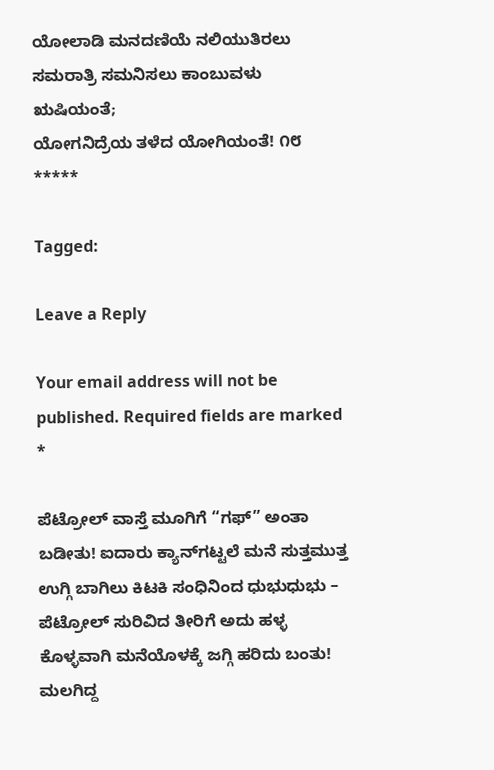ಯೋಲಾಡಿ ಮನದಣಿಯೆ ನಲಿಯುತಿರಲು
ಸಮರಾತ್ರಿ ಸಮನಿಸಲು ಕಾಂಬುವಳು ಋಷಿಯಂತೆ;
ಯೋಗನಿದ್ರೆಯ ತಳೆದ ಯೋಗಿಯಂತೆ! ೧೮
*****

Tagged:

Leave a Reply

Your email address will not be published. Required fields are marked *

ಪೆಟ್ರೋಲ್ ವಾಸ್ತೆ ಮೂಗಿಗೆ “ಗಫ್” ಅಂತಾ ಬಡೀತು! ಐದಾರು ಕ್ಯಾನ್‌ಗಟ್ಟಲೆ ಮನೆ ಸುತ್ತಮುತ್ತ ಉಗ್ಗಿ ಬಾಗಿಲು ಕಿಟಕಿ ಸಂಧಿನಿಂದ ಧುಭುಧುಭು – ಪೆಟ್ರೋಲ್ ಸುರಿವಿದ ತೀರಿಗೆ ಅದು ಹಳ್ಳ ಕೊಳ್ಳವಾಗಿ ಮನೆಯೊಳಕ್ಕೆ ಜಗ್ಗಿ ಹರಿದು ಬಂತು! ಮಲಗಿದ್ದ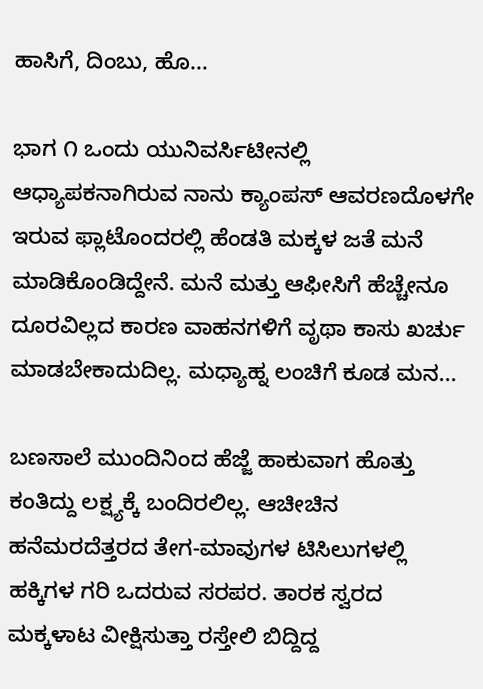ಹಾಸಿಗೆ, ದಿಂಬು, ಹೊ...

ಭಾಗ ೧ ಒಂದು ಯುನಿವರ್ಸಿಟೀನಲ್ಲಿ ಆಧ್ಯಾಪಕನಾಗಿರುವ ನಾನು ಕ್ಯಾಂಪಸ್ ಆವರಣದೊಳಗೇ ಇರುವ ಫ್ಲಾಟೊಂದರಲ್ಲಿ ಹೆಂಡತಿ ಮಕ್ಕಳ ಜತೆ ಮನೆ ಮಾಡಿಕೊಂಡಿದ್ದೇನೆ. ಮನೆ ಮತ್ತು ಆಫೀಸಿಗೆ ಹೆಚ್ಚೇನೂ ದೂರವಿಲ್ಲದ ಕಾರಣ ವಾಹನಗಳಿಗೆ ವೃಥಾ ಕಾಸು ಖರ್ಚು ಮಾಡಬೇಕಾದುದಿಲ್ಲ. ಮಧ್ಯಾಹ್ನ ಲಂಚಿಗೆ ಕೂಡ ಮನ...

ಬಣಸಾಲೆ ಮುಂದಿನಿಂದ ಹೆಜ್ಜೆ ಹಾಕುವಾಗ ಹೊತ್ತು ಕಂತಿದ್ದು ಲಕ್ಷ್ಯಕ್ಕೆ ಬಂದಿರಲಿಲ್ಲ. ಆಚೀಚಿನ ಹನೆಮರದೆತ್ತರದ ತೇಗ-ಮಾವುಗಳ ಟಿಸಿಲುಗಳಲ್ಲಿ ಹಕ್ಕಿಗಳ ಗರಿ ಒದರುವ ಸರಪರ. ತಾರಕ ಸ್ವರದ ಮಕ್ಕಳಾಟ ವೀಕ್ಷಿಸುತ್ತಾ ರಸ್ತೇಲಿ ಬಿದ್ದಿದ್ದ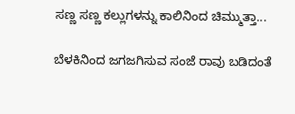ಸಣ್ಣ ಸಣ್ಣ ಕಲ್ಲುಗಳನ್ನು ಕಾಲಿನಿಂದ ಚಿಮ್ಮುತ್ತಾ...

ಬೆಳಕಿನಿಂದ ಜಗಜಗಿಸುವ ಸಂಜೆ ರಾವು ಬಡಿದಂತೆ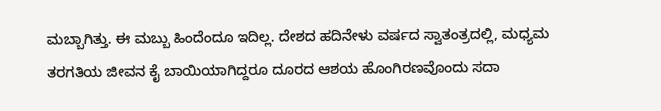ಮಬ್ಬಾಗಿತ್ತು. ಈ ಮಬ್ಬು ಹಿಂದೆಂದೂ ಇದಿಲ್ಲ. ದೇಶದ ಹದಿನೇಳು ವರ್ಷದ ಸ್ವಾತಂತ್ರದಲ್ಲಿ, ಮಧ್ಯಮ ತರಗತಿಯ ಜೀವನ ಕೈ ಬಾಯಿಯಾಗಿದ್ದರೂ ದೂರದ ಆಶಯ ಹೊಂಗಿರಣವೊಂದು ಸದಾ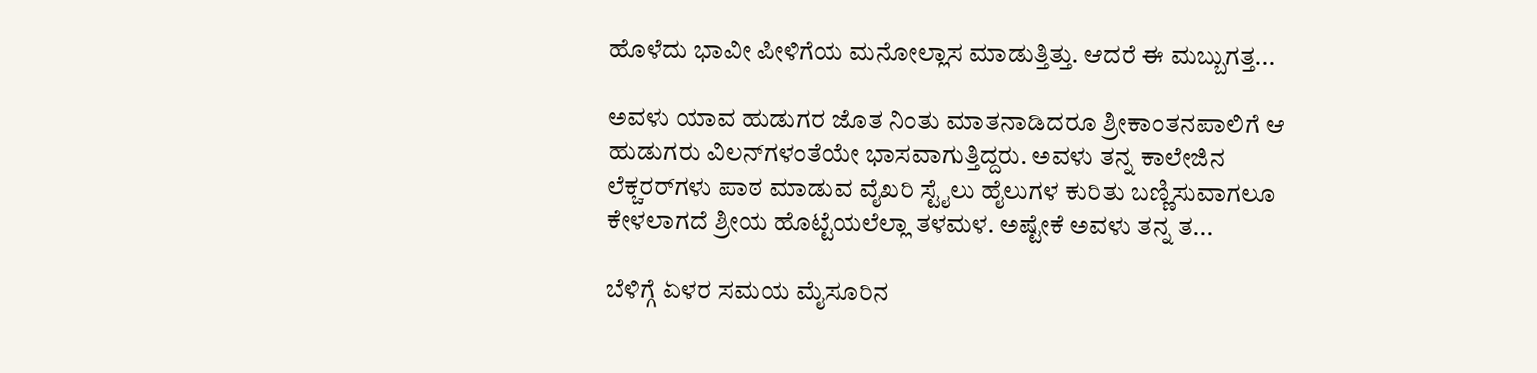ಹೊಳೆದು ಭಾವೀ ಪೀಳಿಗೆಯ ಮನೋಲ್ಲಾಸ ಮಾಡುತ್ತಿತ್ತು. ಆದರೆ ಈ ಮಬ್ಬುಗತ್ತ...

ಅವಳು ಯಾವ ಹುಡುಗರ ಜೊತ ನಿಂತು ಮಾತನಾಡಿದರೂ ಶ್ರೀಕಾಂತನಪಾಲಿಗೆ ಆ ಹುಡುಗರು ವಿಲನ್‌ಗಳಂತೆಯೇ ಭಾಸವಾಗುತ್ತಿದ್ದರು. ಅವಳು ತನ್ನ ಕಾಲೇಜಿನ ಲೆಕ್ಚರರ್‌ಗಳು ಪಾಠ ಮಾಡುವ ವೈಖರಿ ಸ್ಟೈಲು ಹೈಲುಗಳ ಕುರಿತು ಬಣ್ಣಿಸುವಾಗಲೂ ಕೇಳಲಾಗದೆ ಶ್ರೀಯ ಹೊಟ್ಟೆಯಲೆಲ್ಲಾ ತಳಮಳ. ಅಷ್ಟೇಕೆ ಅವಳು ತನ್ನ ತ...

ಬೆಳಿಗ್ಗೆ ಏಳರ ಸಮಯ ಮೈಸೂರಿನ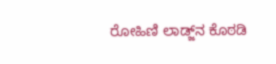ರೋಹಿಣಿ ಲಾಡ್ಜ್‌ನ ಕೊಠಡಿ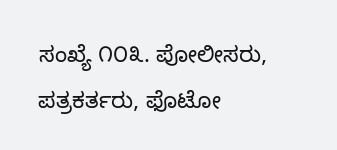ಸಂಖ್ಯೆ ೧೦೩. ಪೋಲೀಸರು, ಪತ್ರಕರ್ತರು, ಫೊಟೋ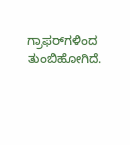ಗ್ರಾಫರ್‌ಗಳಿಂದ ತುಂಬಿಹೋಗಿದೆ.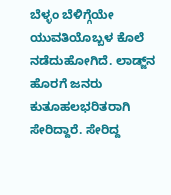ಬೆಳ್ಳಂ ಬೆಳಿಗ್ಗೆಯೇ ಯುವತಿಯೊಬ್ಬಳ ಕೊಲೆ ನಡೆದುಹೋಗಿದೆ. ಲಾಡ್ಜ್‌ನ ಹೊರಗೆ ಜನರು ಕುತೂಹಲಭರಿತರಾಗಿ ಸೇರಿದ್ದಾರೆ. ಸೇರಿದ್ದ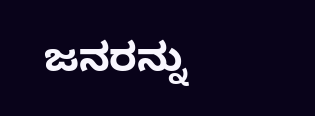ಜನರನ್ನು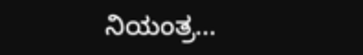ನಿಯಂತ್ರ...